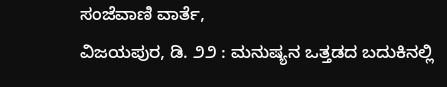ಸಂಜೆವಾಣಿ ವಾರ್ತೆ,
ವಿಜಯಪುರ, ಡಿ. ೨೨ : ಮನುಷ್ಯನ ಒತ್ತಡದ ಬದುಕಿನಲ್ಲಿ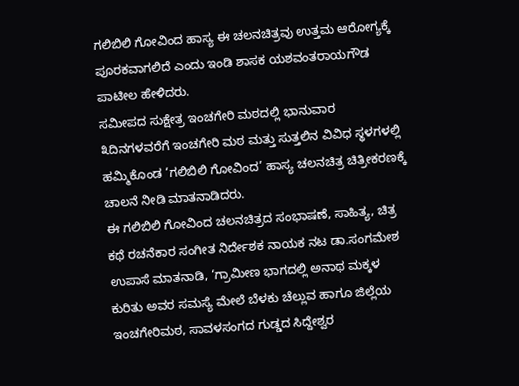ಗಲಿಬಿಲಿ ಗೋವಿಂದ ಹಾಸ್ಯ ಈ ಚಲನಚಿತ್ರವು ಉತ್ತಮ ಆರೋಗ್ಯಕ್ಕೆ ಪೂರಕವಾಗಲಿದೆ ಎಂದು ಇಂಡಿ ಶಾಸಕ ಯಶವಂತರಾಯಗೌಡ ಪಾಟೀಲ ಹೇಳಿದರು.
ಸಮೀಪದ ಸುಕ್ಷೇತ್ರ ಇಂಚಗೇರಿ ಮಠದಲ್ಲಿ ಭಾನುವಾರ ೩ದಿನಗಳವರೆಗೆ ಇಂಚಗೇರಿ ಮಠ ಮತ್ತು ಸುತ್ತಲಿನ ವಿವಿಧ ಸ್ಥಳಗಳಲ್ಲಿ ಹಮ್ಮಿಕೊಂಡ ‘ಗಲಿಬಿಲಿ ಗೋವಿಂದ’ ಹಾಸ್ಯ ಚಲನಚಿತ್ರ ಚಿತ್ರೀಕರಣಕ್ಕೆ ಚಾಲನೆ ನೀಡಿ ಮಾತನಾಡಿದರು.
ಈ ಗಲಿಬಿಲಿ ಗೋವಿಂದ ಚಲನಚಿತ್ರದ ಸಂಭಾಷಣೆ, ಸಾಹಿತ್ಯ, ಚಿತ್ರ ಕಥೆ ರಚನೆಕಾರ ಸಂಗೀತ ನಿರ್ದೇಶಕ ನಾಯಕ ನಟ ಡಾ.ಸಂಗಮೇಶ ಉಪಾಸೆ ಮಾತನಾಡಿ, ‘ಗ್ರಾಮೀಣ ಭಾಗದಲ್ಲಿ ಅನಾಥ ಮಕ್ಕಳ ಕುರಿತು ಅವರ ಸಮಸ್ಯೆ ಮೇಲೆ ಬೆಳಕು ಚೆಲ್ಲುವ ಹಾಗೂ ಜಿಲ್ಲೆಯ ಇಂಚಗೇರಿಮಠ, ಸಾವಳಸಂಗದ ಗುಡ್ಡದ ಸಿದ್ದೇಶ್ವರ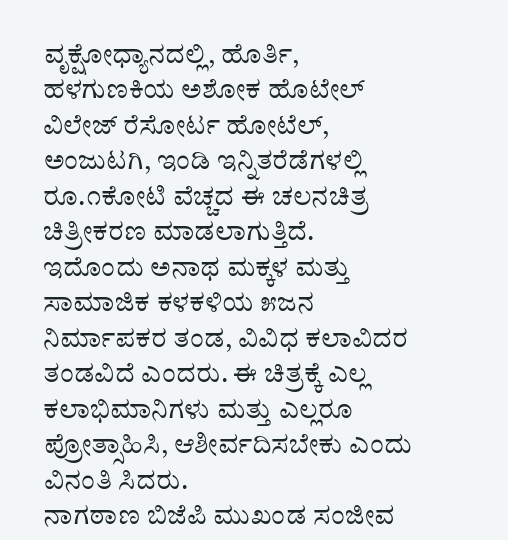ವೃಕ್ಷೋಧ್ಯಾನದಲ್ಲಿ, ಹೊರ್ತಿ, ಹಳಗುಣಕಿಯ ಅಶೋಕ ಹೊಟೇಲ್ ವಿಲೇಜ್ ರೆಸೋರ್ಟ ಹೋಟೆಲ್, ಅಂಜುಟಗಿ, ಇಂಡಿ ಇನ್ನಿತರೆಡೆಗಳಲ್ಲಿ ರೂ.೧ಕೋಟಿ ವೆಚ್ಚದ ಈ ಚಲನಚಿತ್ರ ಚಿತ್ರೀಕರಣ ಮಾಡಲಾಗುತ್ತಿದೆ. ಇದೊಂದು ಅನಾಥ ಮಕ್ಕಳ ಮತ್ತು ಸಾಮಾಜಿಕ ಕಳಕಳಿಯ ೫ಜನ ನಿರ್ಮಾಪಕರ ತಂಡ, ವಿವಿಧ ಕಲಾವಿದರ ತಂಡವಿದೆ ಎಂದರು. ಈ ಚಿತ್ರಕ್ಕೆ ಎಲ್ಲ ಕಲಾಭಿಮಾನಿಗಳು ಮತ್ತು ಎಲ್ಲರೂ ಪ್ರೋತ್ಸಾಹಿಸಿ, ಆಶೀರ್ವದಿಸಬೇಕು ಎಂದು ವಿನಂತಿ ಸಿದರು.
ನಾಗಠಾಣ ಬಿಜೆಪಿ ಮುಖಂಡ ಸಂಜೀವ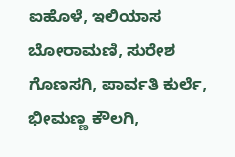ಐಹೊಳೆ, ಇಲಿಯಾಸ ಬೋರಾಮಣಿ, ಸುರೇಶ ಗೊಣಸಗಿ, ಪಾರ್ವತಿ ಕುರ್ಲೆ, ಭೀಮಣ್ಣ ಕೌಲಗಿ,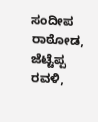ಸಂದೀಪ ರಾಠೋಡ, ಜೆಟ್ಟೆಪ್ಪ ರವಳಿ,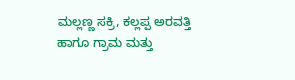ಮಲ್ಲಣ್ಣ ಸಕ್ರಿ, ಕಲ್ಲಪ್ಪ ಅರವತ್ತಿ ಹಾಗೂ ಗ್ರಾಮ ಮತ್ತು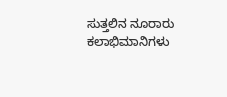ಸುತ್ತಲಿನ ನೂರಾರು ಕಲಾಭಿಮಾನಿಗಳು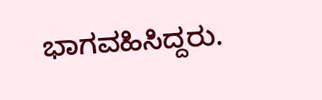ಭಾಗವಹಿಸಿದ್ದರು.